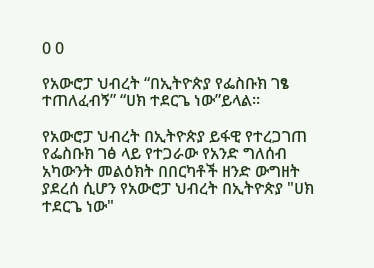0 0

የአውሮፓ ህብረት “በኢትዮጵያ የፌስቡክ ገፄ ተጠለፈብኝ” “ሀክ ተደርጌ ነው”ይላል።

የአውሮፓ ህብረት በኢትዮጵያ ይፋዊ የተረጋገጠ የፌስቡክ ገፅ ላይ የተጋራው የአንድ ግለሰብ አካውንት መልዕክት በበርካቶች ዘንድ ውግዘት ያደረሰ ሲሆን የአውሮፓ ህብረት በኢትዮጵያ "ሀክ ተደርጌ ነው"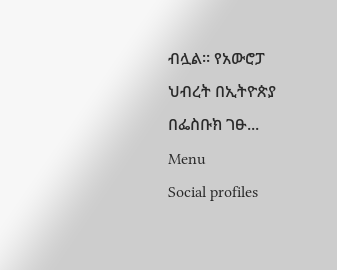ብሏል። የአውሮፓ ህብረት በኢትዮጵያ በፌስቡክ ገፁ...
Menu
Social profiles